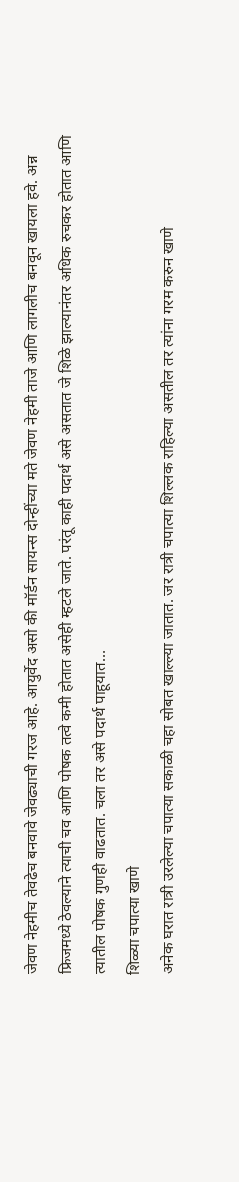जेवण नेहमीच तेवढेच बनवावे जेवढ्याची गरज आहे. आयुर्वेद असो की मॉर्डन सायन्स दोन्हींच्या मते जेवण नेहमी ताजे आणि लागलीच बनवून खायला हवे. अन्न फ्रिजमध्ये ठेवल्याने त्याची चव आणि पोषक तत्वे कमी होतात असेही म्हटले जाते. परंतू काही पदार्थ असे असतात जे शिळे झाल्यानंतर अधिक रुचकर होतात आणि त्यातील पोषक गुणही वाढतात. चला तर असे पदार्थ पाहूयात…
शिळ्या चपात्या खाणे
अनेक घरात रात्री उरलेल्या चपात्या सकाळी चहा सोबत खाल्ल्या जातात. जर रात्री चपात्या शिल्लक राहिल्या असतील तर त्यांना गरम करुन खाणे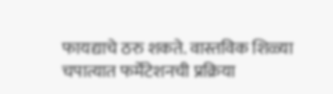फायद्याचे ठरु शकते. वास्तविक शिळ्या चपात्यात फर्मेंटेशनची प्रक्रिया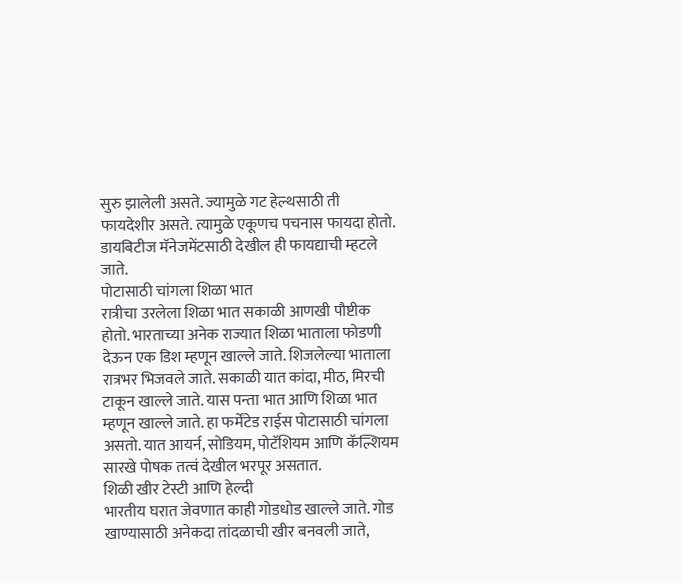सुरु झालेली असते. ज्यामुळे गट हेल्थसाठी ती फायदेशीर असते. त्यामुळे एकूणच पचनास फायदा होतो. डायबिटीज मॅनेजमेंटसाठी देखील ही फायद्याची म्हटले जाते.
पोटासाठी चांगला शिळा भात
रात्रीचा उरलेला शिळा भात सकाळी आणखी पौष्टीक होतो. भारताच्या अनेक राज्यात शिळा भाताला फोडणी देऊन एक डिश म्हणून खाल्ले जाते. शिजलेल्या भाताला रात्रभर भिजवले जाते. सकाळी यात कांदा, मीठ, मिरची टाकून खाल्ले जाते. यास पन्ता भात आणि शिळा भात म्हणून खाल्ले जाते. हा फर्मेंटेड राईस पोटासाठी चांगला असतो. यात आयर्न, सोडियम, पोटॅशियम आणि कॅल्शियम सारखे पोषक तत्वं देखील भरपूर असतात.
शिळी खीर टेस्टी आणि हेल्दी
भारतीय घरात जेवणात काही गोडधोड खाल्ले जाते. गोड खाण्यासाठी अनेकदा तांदळाची खीर बनवली जाते,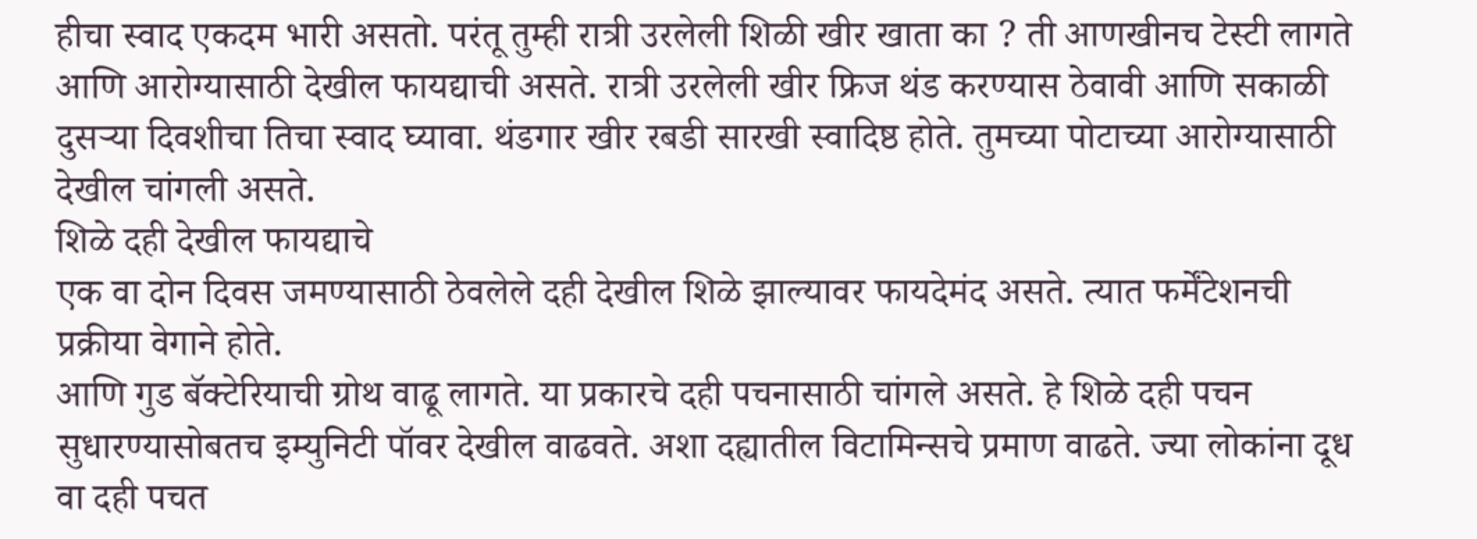हीचा स्वाद एकदम भारी असतो. परंतू तुम्ही रात्री उरलेली शिळी खीर खाता का ? ती आणखीनच टेस्टी लागते आणि आरोग्यासाठी देखील फायद्याची असते. रात्री उरलेली खीर फ्रिज थंड करण्यास ठेवावी आणि सकाळी दुसऱ्या दिवशीचा तिचा स्वाद घ्यावा. थंडगार खीर रबडी सारखी स्वादिष्ठ होते. तुमच्या पोटाच्या आरोग्यासाठी देखील चांगली असते.
शिळे दही देखील फायद्याचे
एक वा दोन दिवस जमण्यासाठी ठेवलेले दही देखील शिळे झाल्यावर फायदेमंद असते. त्यात फर्मेंटेशनची प्रक्रीया वेगाने होते.
आणि गुड बॅक्टेरियाची ग्रोथ वाढू लागते. या प्रकारचे दही पचनासाठी चांगले असते. हे शिळे दही पचन सुधारण्यासोबतच इम्युनिटी पॉवर देखील वाढवते. अशा दह्यातील विटामिन्सचे प्रमाण वाढते. ज्या लोकांना दूध वा दही पचत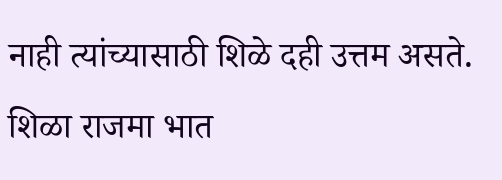नाही त्यांच्यासाठी शिळे दही उत्तम असते.
शिळा राजमा भात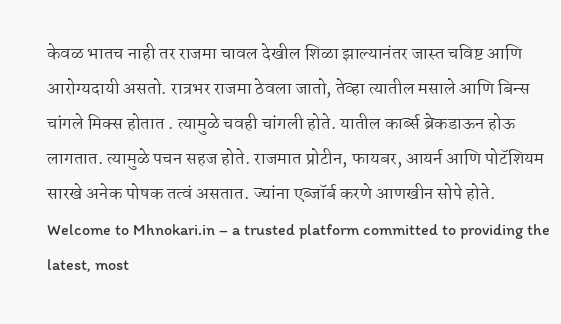केवळ भातच नाही तर राजमा चावल देखील शिळा झाल्यानंतर जास्त चविष्ट आणि आरोग्यदायी असतो. रात्रभर राजमा ठेवला जातो, तेव्हा त्यातील मसाले आणि बिन्स चांगले मिक्स होतात . त्यामुळे चवही चांगली होते. यातील कार्ब्स ब्रेकडाऊन होऊ लागतात. त्यामुळे पचन सहज होते. राजमात प्रोटीन, फायबर, आयर्न आणि पोटॅशियम सारखे अनेक पोषक तत्वं असतात. ज्यांना एब्जॉर्ब करणे आणखीन सोपे होते.
Welcome to Mhnokari.in – a trusted platform committed to providing the latest, most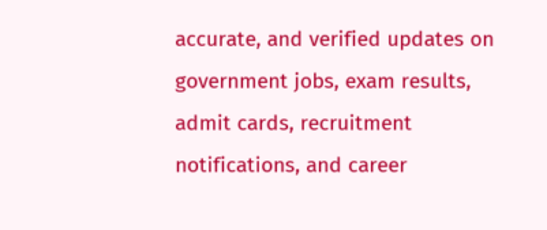accurate, and verified updates on government jobs, exam results, admit cards, recruitment notifications, and career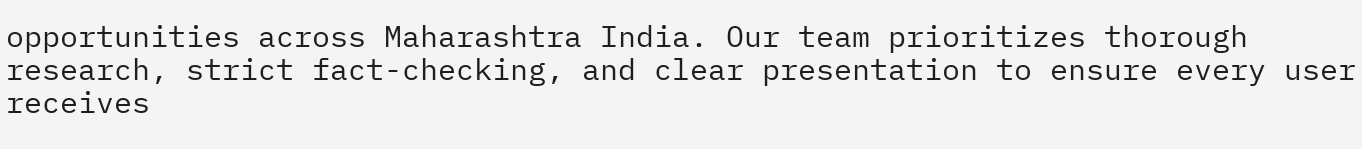opportunities across Maharashtra India. Our team prioritizes thorough research, strict fact-checking, and clear presentation to ensure every user receives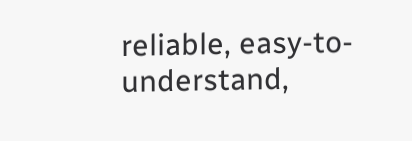reliable, easy-to-understand,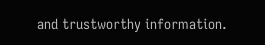and trustworthy information.